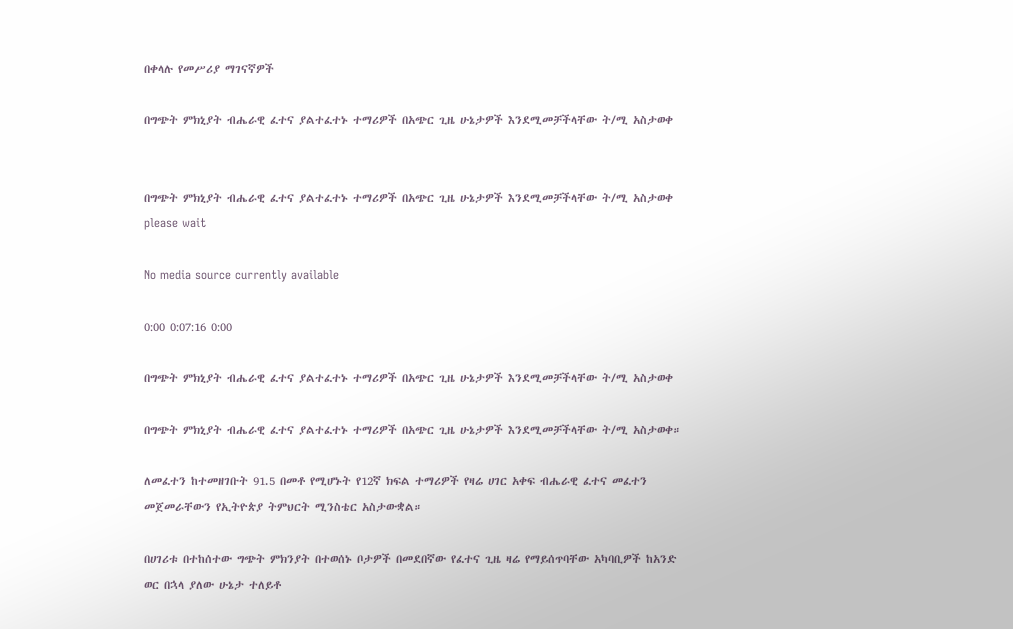በቀላሉ የመሥሪያ ማገናኛዎች

በግጭት ምክኒያት ብሔራዊ ፈተና ያልተፈተኑ ተማሪዎች በአጭር ጊዜ ሁኔታዎች እንደሚመቻችላቸው ት/ሚ አስታወቀ


በግጭት ምክኒያት ብሔራዊ ፈተና ያልተፈተኑ ተማሪዎች በአጭር ጊዜ ሁኔታዎች እንደሚመቻችላቸው ት/ሚ አስታወቀ
please wait

No media source currently available

0:00 0:07:16 0:00

በግጭት ምክኒያት ብሔራዊ ፈተና ያልተፈተኑ ተማሪዎች በአጭር ጊዜ ሁኔታዎች እንደሚመቻችላቸው ት/ሚ አስታወቀ

በግጭት ምክኒያት ብሔራዊ ፈተና ያልተፈተኑ ተማሪዎች በአጭር ጊዜ ሁኔታዎች እንደሚመቻችላቸው ት/ሚ አስታወቀ።

ለመፈተን ከተመዘገቡት 91.5 በመቶ የሚሆኑት የ12ኛ ክፍል ተማሪዎች የዛሬ ሀገር አቀፍ ብሔራዊ ፈተና መፈተን መጀመራቸውን የኢትዮጵያ ትምህርት ሚንስቴር አስታውቋል።

በሀገሪቱ በተከሰተው ግጭት ምክንያት በተወሰኑ ቦታዎች በመደበኛው የፈተና ጊዜ ዛሬ የማይሰጥባቸው አካባቢዎች ከአንድ ወር በኋላ ያለው ሁኔታ ተለይቶ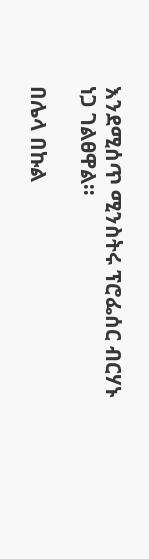እንደሚሰጥ ሚንስትሩ ፕሮፌሰር ብርሃኑ ነጋ ገልፀዋል።

በሌላ በኩል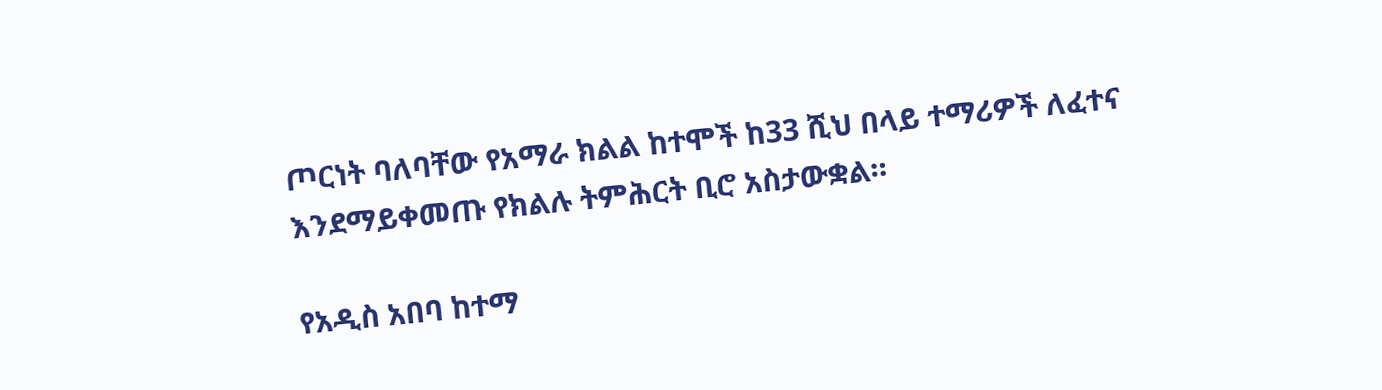ጦርነት ባለባቸው የአማራ ክልል ከተሞች ከ33 ሺህ በላይ ተማሪዎች ለፈተና እንደማይቀመጡ የክልሉ ትምሕርት ቢሮ አስታውቋል።

የአዲስ አበባ ከተማ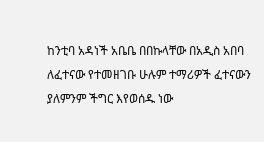ከንቲባ አዳነች አቤቤ በበኩላቸው በአዲስ አበባ ለፈተናው የተመዘገቡ ሁሉም ተማሪዎች ፈተናውን ያለምንም ችግር እየወሰዱ ነው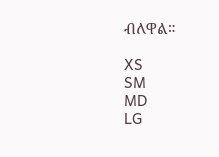ብለዋል።

XS
SM
MD
LG